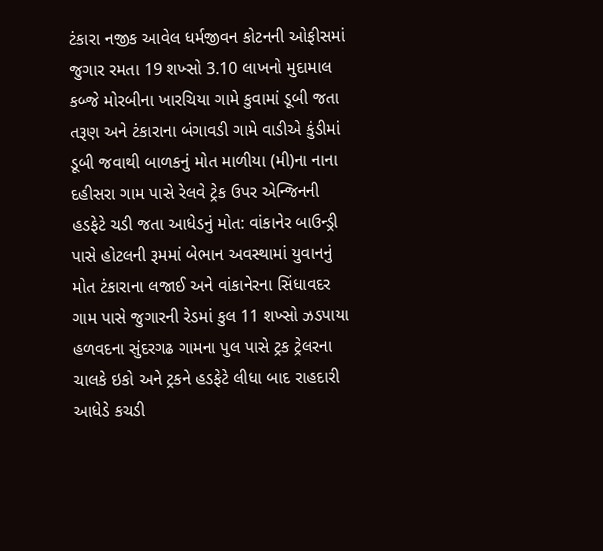ટંકારા નજીક આવેલ ધર્મજીવન કોટનની ઓફીસમાં જુગાર રમતા 19 શખ્સો 3.10 લાખનો મુદામાલ કબ્જે મોરબીના ખારચિયા ગામે કુવામાં ડૂબી જતા તરૂણ અને ટંકારાના બંગાવડી ગામે વાડીએ કુંડીમાં ડૂબી જવાથી બાળકનું મોત માળીયા (મી)ના નાના દહીસરા ગામ પાસે રેલવે ટ્રેક ઉપર એન્જિનની હડફેટે ચડી જતા આધેડનું મોત: વાંકાનેર બાઉન્ડ્રી પાસે હોટલની રૂમમાં બેભાન અવસ્થામાં યુવાનનું મોત ટંકારાના લજાઈ અને વાંકાનેરના સિંધાવદર ગામ પાસે જુગારની રેડમાં કુલ 11 શખ્સો ઝડપાયા હળવદના સુંદરગઢ ગામના પુલ પાસે ટ્રક ટ્રેલરના ચાલકે ઇકો અને ટ્રકને હડફેટે લીધા બાદ રાહદારી આધેડે કચડી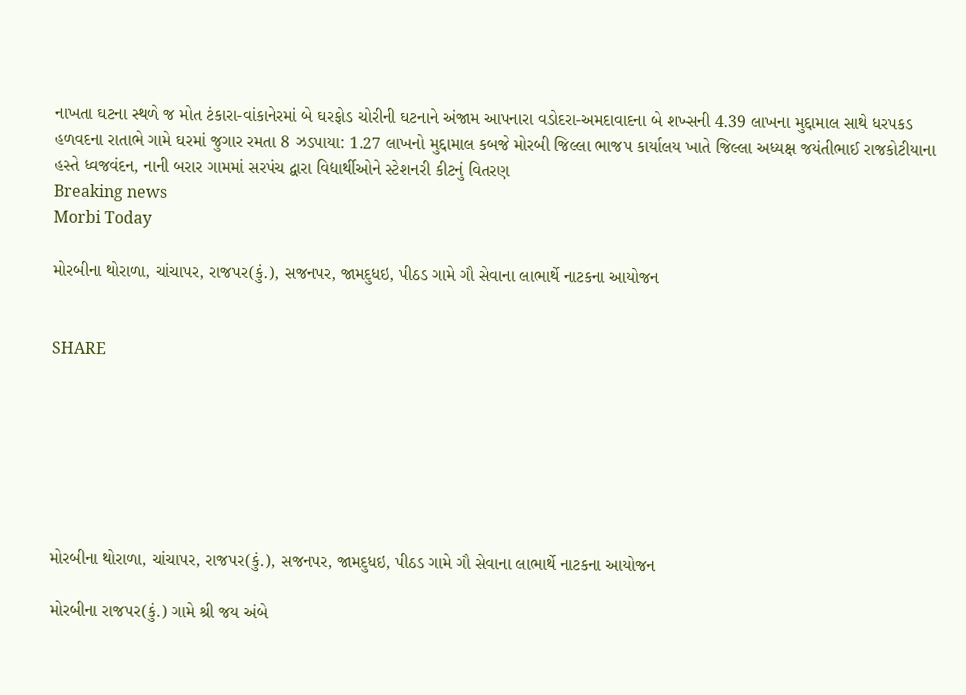નાખતા ઘટના સ્થળે જ મોત ટંકારા-વાંકાનેરમાં બે ઘરફોડ ચોરીની ઘટનાને અંજામ આપનારા વડોદરા-અમદાવાદના બે શખ્સની 4.39 લાખના મુદ્દામાલ સાથે ધરપકડ હળવદના રાતાભે ગામે ઘરમાં જુગાર રમતા 8 ઝડપાયા: 1.27 લાખનો મુદ્દામાલ કબજે મોરબી જિલ્લા ભાજપ કાર્યાલય ખાતે જિલ્લા અધ્યક્ષ જયંતીભાઈ રાજકોટીયાના હસ્તે ધ્વજવંદન, નાની બરાર ગામમાં સરપંચ દ્વારા વિદ્યાર્થીઓને સ્ટેશનરી કીટનું વિતરણ
Breaking news
Morbi Today

મોરબીના થોરાળા, ચાંચાપર, રાજપર(કું.), સજનપર, જામદુધઇ, પીઠડ ગામે ગૌ સેવાના લાભાર્થે નાટકના આયોજન


SHARE







મોરબીના થોરાળા, ચાંચાપર, રાજપર(કું.), સજનપર, જામદુધઇ, પીઠડ ગામે ગૌ સેવાના લાભાર્થે નાટકના આયોજન

મોરબીના રાજપર(કું.) ગામે શ્રી જય અંબે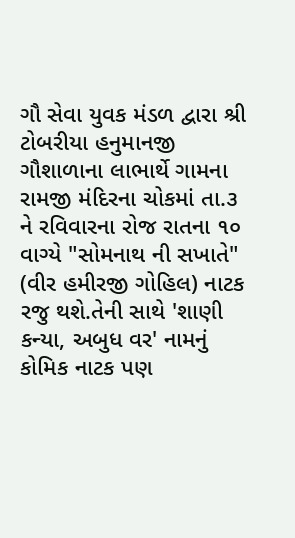ગૌ સેવા યુવક મંડળ દ્વારા શ્રી ટોબરીયા હનુમાનજી ગૌશાળાના લાભાર્થે ગામના રામજી મંદિરના ચોકમાં તા.૩ ને રવિવારના રોજ રાતના ૧૦ વાગ્યે "સોમનાથ ની સખાતે" (વીર હમીરજી ગોહિલ) નાટક રજુ થશે.તેની સાથે 'શાણી કન્યા, અબુધ વર' નામનું કોમિક નાટક પણ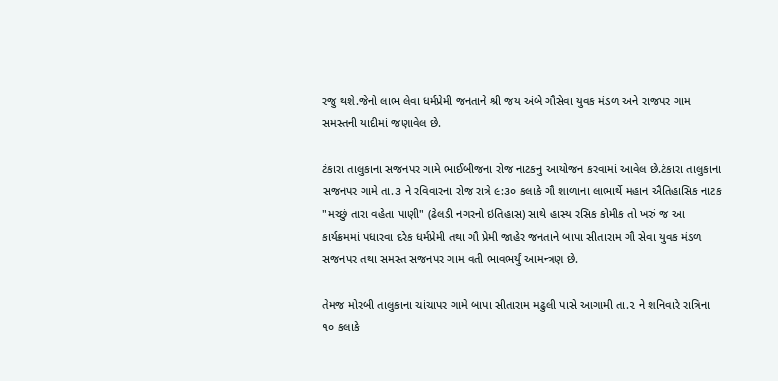રજુ થશે.જેનો લાભ લેવા ધર્મપ્રેમી જનતાને શ્રી જય અંબે ગૌસેવા યુવક મંડળ અને રાજપર ગામ સમસ્તની યાદીમાં જણાવેલ છે.

ટંકારા તાલુકાના સજનપર ગામે ભાઈબીજના રોજ નાટકનુ આયોજન કરવામાં આવેલ છે.ટંકારા તાલુકાના સજનપર ગામે તા.૩ ને રવિવારના રોજ રાત્રે ૯:૩૦ કલાકે ગૌ શાળાના લાભાર્થે મહાન ઐતિહાસિક નાટક "મચ્છું તારા વહેતા પાણી" (ઢેલડી નગરનો ઇતિહાસ) સાથે હાસ્ય રસિક કોમીક તો ખરું જ આ કાર્યક્રમમાં પધારવા દરેક ધર્મપ્રેમી તથા ગૌ પ્રેમી જાહેર જનતાને બાપા સીતારામ ગૌ સેવા યુવક મંડળ સજનપર તથા સમસ્ત સજનપર ગામ વતી ભાવભર્યું આમન્ત્રણ છે.

તેમજ મોરબી તાલુકાના ચાંચાપર ગામે બાપા સીતારામ મઢુલી પાસે આગામી તા.૨ ને શનિવારે રાત્રિના ૧૦ કલાકે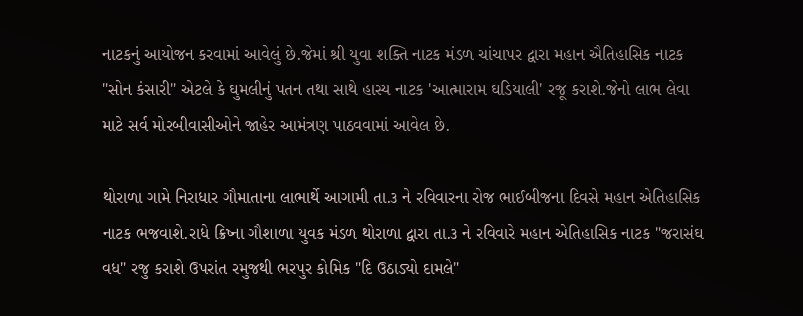નાટકનું આયોજન કરવામાં આવેલું છે.જેમાં શ્રી યુવા શક્તિ નાટક મંડળ ચાંચાપર દ્વારા મહાન ઐતિહાસિક નાટક "સોન કંસારી" એટલે કે ઘુમલીનું પતન તથા સાથે હાસ્ય નાટક 'આત્મારામ ઘડિયાલી' રજૂ કરાશે.જેનો લાભ લેવા માટે સર્વ મોરબીવાસીઓને જાહેર આમંત્રણ પાઠવવામાં આવેલ છે.

થોરાળા ગામે નિરાધાર ગૌમાતાના લાભાર્થે આગામી તા.૩ ને રવિવારના રોજ ભાઈબીજના દિવસે મહાન એતિહાસિક નાટક ભજવાશે.રાધે ક્રિષ્ના ગૌશાળા યુવક મંડળ થોરાળા દ્વારા તા.૩ ને રવિવારે મહાન એતિહાસિક નાટક "જરાસંઘ વધ" રજુ કરાશે ઉપરાંત રમુજથી ભરપુર કોમિક "દિ ઉઠાડ્યો દામલે"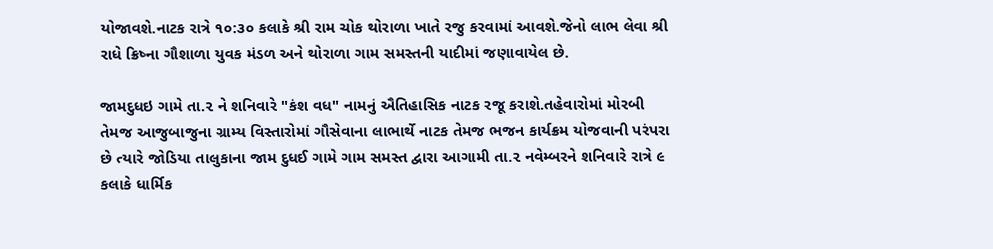યોજાવશે.નાટક રાત્રે ૧૦:૩૦ કલાકે શ્રી રામ ચોક થોરાળા ખાતે રજુ કરવામાં આવશે.જેનો લાભ લેવા શ્રી રાધે ક્રિષ્ના ગૌશાળા યુવક મંડળ અને થોરાળા ગામ સમસ્તની યાદીમાં જણાવાયેલ છે.

જામદુધઇ ગામે તા.૨ ને શનિવારે "કંશ વધ" નામનું ઐતિહાસિક નાટક રજૂ કરાશે.તહેવારોમાં મોરબી તેમજ આજુબાજુના ગ્રામ્ય વિસ્તારોમાં ગૌસેવાના લાભાર્થે નાટક તેમજ ભજન કાર્યક્રમ યોજવાની પરંપરા છે ત્યારે જોડિયા તાલુકાના જામ દુધઈ ગામે ગામ સમસ્ત દ્વારા આગામી તા.૨ નવેમ્બરને શનિવારે રાત્રે ૯ કલાકે ધાર્મિક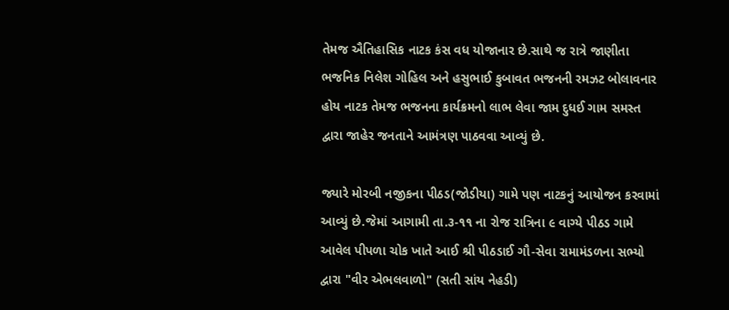તેમજ ઐતિહાસિક નાટક કંસ વધ યોજાનાર છે.સાથે જ રાત્રે જાણીતા ભજનિક નિલેશ ગોહિલ અને હસુભાઈ કુબાવત ભજનની રમઝટ બોલાવનાર હોય નાટક તેમજ ભજનના કાર્યક્રમનો લાભ લેવા જામ દુધઈ ગામ સમસ્ત દ્વારા જાહેર જનતાને આમંત્રણ પાઠવવા આવ્યું છે.

જ્યારે મોરબી નજીકના પીઠડ(જોડીયા) ગામે પણ નાટકનું આયોજન કરવામાં આવ્યું છે.જેમાં આગામી તા.૩-૧૧ ના રોજ રાત્રિના ૯ વાગ્યે પીઠડ ગામે આવેલ પીપળા ચોક ખાતે આઈ શ્રી પીઠડાઈ ગૌ-સેવા રામામંડળના સભ્યો દ્વારા "વીર એભલવાળો" (સતી સાંય નેહડી)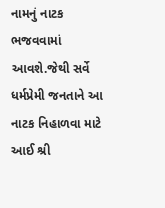નામનું નાટક ભજવવામાં આવશે.જેથી સર્વે ધર્મપ્રેમી જનતાને આ નાટક નિહાળવા માટે આઈ શ્રી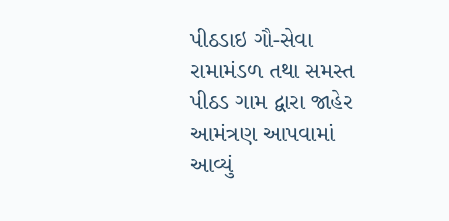પીઠડાઇ ગૌ-સેવા રામામંડળ તથા સમસ્ત પીઠડ ગામ દ્વારા જાહેર આમંત્રણ આપવામાં આવ્યું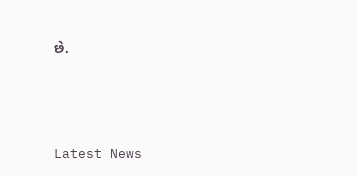છે.






Latest News